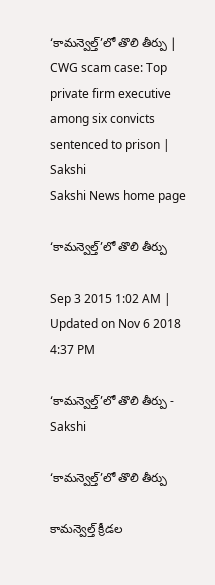‘కామన్వెల్త్’లో తొలి తీర్పు | CWG scam case: Top private firm executive among six convicts sentenced to prison | Sakshi
Sakshi News home page

‘కామన్వెల్త్’లో తొలి తీర్పు

Sep 3 2015 1:02 AM | Updated on Nov 6 2018 4:37 PM

‘కామన్వెల్త్’లో తొలి తీర్పు - Sakshi

‘కామన్వెల్త్’లో తొలి తీర్పు

కామన్వెల్త్ క్రీడల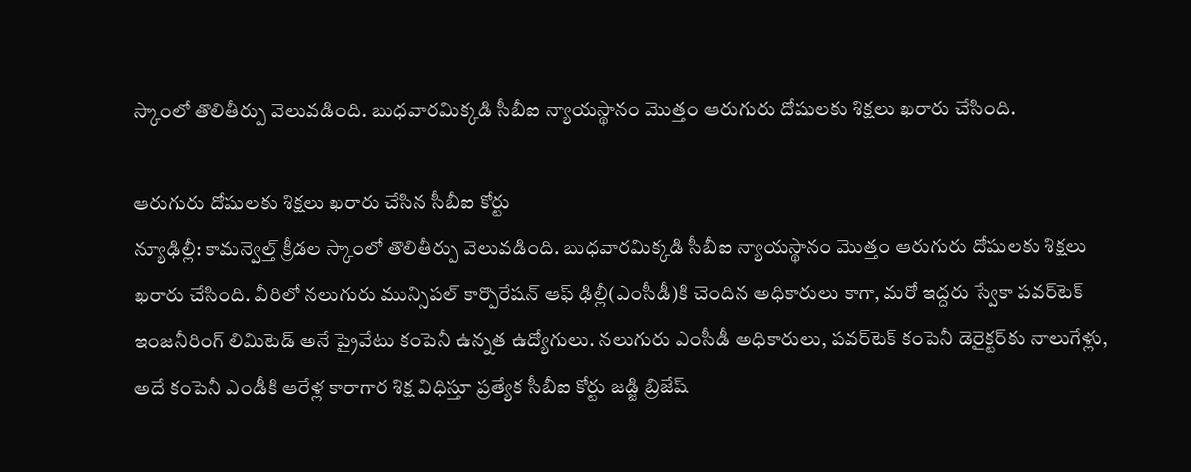స్కాంలో తొలితీర్పు వెలువడింది. బుధవారమిక్కడి సీబీఐ న్యాయస్థానం మొత్తం ఆరుగురు దోషులకు శిక్షలు ఖరారు చేసింది.

ఆరుగురు దోషులకు శిక్షలు ఖరారు చేసిన సీబీఐ కోర్టు
న్యూఢిల్లీ: కామన్వెల్త్ క్రీడల స్కాంలో తొలితీర్పు వెలువడింది. బుధవారమిక్కడి సీబీఐ న్యాయస్థానం మొత్తం ఆరుగురు దోషులకు శిక్షలు ఖరారు చేసింది. వీరిలో నలుగురు మున్సిపల్ కార్పొరేషన్ ఆఫ్ ఢిల్లీ(ఎంసీడీ)కి చెందిన అధికారులు కాగా, మరో ఇద్దరు స్వేకా పవర్‌టెక్ ఇంజనీరింగ్ లిమిటెడ్ అనే ప్రైవేటు కంపెనీ ఉన్నత ఉద్యోగులు. నలుగురు ఎంసీడీ అధికారులు, పవర్‌టెక్ కంపెనీ డెరైక్టర్‌కు నాలుగేళ్లు, అదే కంపెనీ ఎండీకి ఆరేళ్ల కారాగార శిక్ష విధిస్తూ ప్రత్యేక సీబీఐ కోర్టు జడ్జి బ్రిజేష్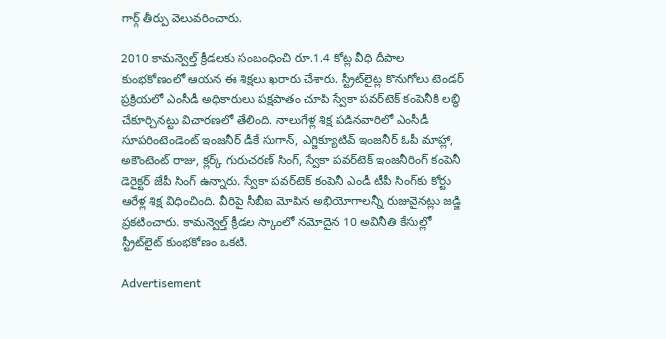గార్గ్ తీర్పు వెలువరించారు.

2010 కామన్వెల్త్ క్రీడలకు సంబంధించి రూ.1.4 కోట్ల వీధి దీపాల కుంభకోణంలో ఆయన ఈ శిక్షలు ఖరారు చేశారు. స్ట్రీట్‌లైట్ల కొనుగోలు టెండర్ ప్రక్రియలో ఎంసీడీ అధికారులు పక్షపాతం చూపి స్వేకా పవర్‌టెక్ కంపెనీకి లబ్ధి చేకూర్చినట్టు విచారణలో తేలింది. నాలుగేళ్ల శిక్ష పడినవారిలో ఎంసీడీ సూపరింటెండెంట్ ఇంజనీర్ డీకే సుగాన్, ఎగ్జిక్యూటివ్ ఇంజనీర్ ఓపీ మాహ్లా, అకౌంటెంట్ రాజు, క్లర్క్ గురుచరణ్ సింగ్, స్వేకా పవర్‌టెక్ ఇంజనీరింగ్ కంపెనీ డెరైక్టర్ జేపీ సింగ్ ఉన్నారు. స్వేకా పవర్‌టెక్ కంపెనీ ఎండీ టీపీ సింగ్‌కు కోర్టు ఆరేళ్ల శిక్ష విధించింది. వీరిపై సీబీఐ మోపిన అభియోగాలన్నీ రుజువైనట్లు జడ్జి ప్రకటించారు. కామన్వెల్త్ క్రీడల స్కాంలో నమోదైన 10 అవినీతి కేసుల్లో స్ట్రీట్‌లైట్ కుంభకోణం ఒకటి.

Advertisement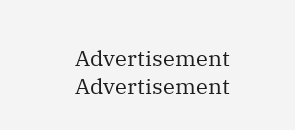Advertisement
Advertisement